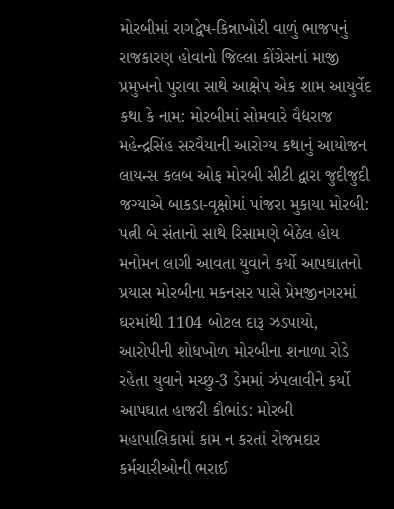મોરબીમાં રાગદ્વેષ-કિન્નાખોરી વાળું ભાજપનું રાજકારણ હોવાનો જિલ્લા કોંગ્રેસનાં માજી પ્રમુખનો પુરાવા સાથે આક્ષેપ એક શામ આયુર્વેદ કથા કે નામ: મોરબીમાં સોમવારે વૈદ્યરાજ મહેન્દ્રસિંહ સરવૈયાની આરોગ્ય કથાનું આયોજન લાયન્સ કલબ ઓફ મોરબી સીટી દ્વારા જુદીજુદી જગ્યાએ બાકડા-વૃક્ષોમાં પાંજરા મુકાયા મોરબી: પત્ની બે સંતાનો સાથે રિસામણે બેઠેલ હોય મનોમન લાગી આવતા યુવાને કર્યો આપઘાતનો પ્રયાસ મોરબીના મકનસર પાસે પ્રેમજીનગરમાં ઘરમાંથી 1104 બોટલ દારૂ ઝડપાયો, આરોપીની શોધખોળ મોરબીના શનાળા રોડે રહેતા યુવાને મચ્છુ-3 ડેમમાં ઝંપલાવીને કર્યો આપઘાત હાજરી કૌભાંડ: મોરબી મહાપાલિકામાં કામ ન કરતાં રોજમદાર કર્મચારીઓની ભરાઈ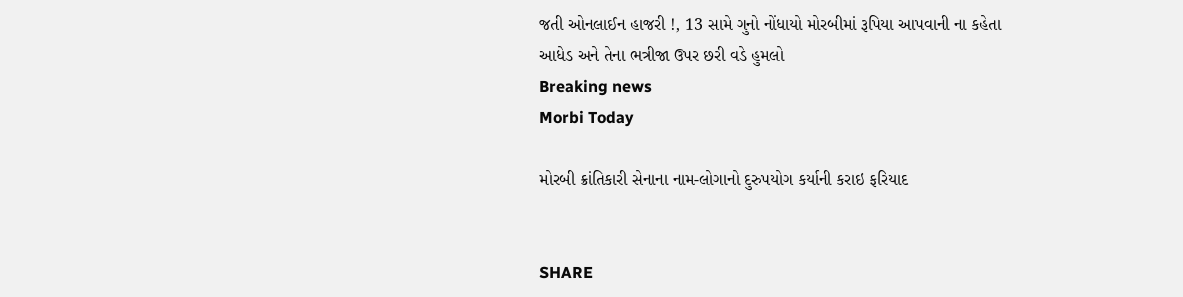જતી ઓનલાઈન હાજરી !, 13 સામે ગુનો નોંધાયો મોરબીમાં રૂપિયા આપવાની ના કહેતા આધેડ અને તેના ભત્રીજા ઉપર છરી વડે હુમલો
Breaking news
Morbi Today

મોરબી ક્રાંતિકારી સેનાના નામ-લોગાનો દુરુપયોગ કર્યાની કરાઇ ફરિયાદ


SHARE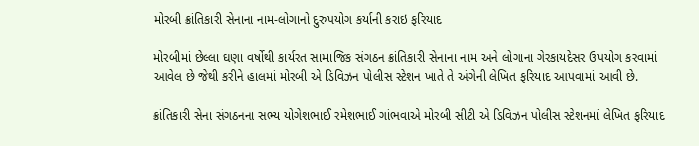મોરબી ક્રાંતિકારી સેનાના નામ-લોગાનો દુરુપયોગ કર્યાની કરાઇ ફરિયાદ

મોરબીમાં છેલ્લા ઘણા વર્ષોથી કાર્યરત સામાજિક સંગઠન ક્રાંતિકારી સેનાના નામ અને લોગાના ગેરકાયદેસર ઉપયોગ કરવામાં આવેલ છે જેથી કરીને હાલમાં મોરબી એ ડિવિઝન પોલીસ સ્ટેશન ખાતે તે અંગેની લેખિત ફરિયાદ આપવામાં આવી છે.

ક્રાંતિકારી સેના સંગઠનના સભ્ય યોગેશભાઈ રમેશભાઈ ગાંભવાએ મોરબી સીટી એ ડિવિઝન પોલીસ સ્ટેશનમાં લેખિત ફરિયાદ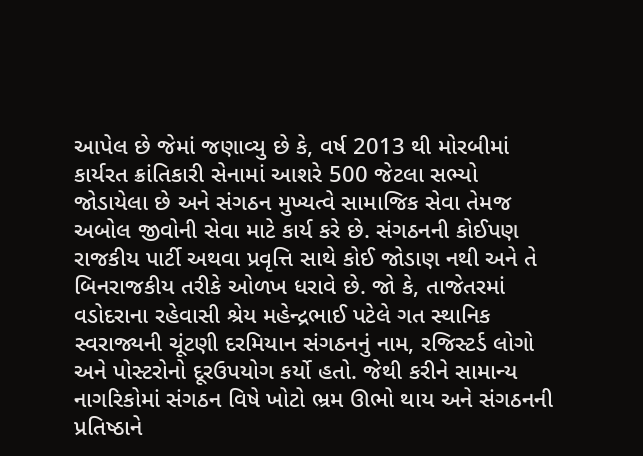આપેલ છે જેમાં જણાવ્યુ છે કે, વર્ષ 2013 થી મોરબીમાં કાર્યરત ક્રાંતિકારી સેનામાં આશરે 500 જેટલા સભ્યો જોડાયેલા છે અને સંગઠન મુખ્યત્વે સામાજિક સેવા તેમજ અબોલ જીવોની સેવા માટે કાર્ય કરે છે. સંગઠનની કોઈપણ રાજકીય પાર્ટી અથવા પ્રવૃત્તિ સાથે કોઈ જોડાણ નથી અને તે બિનરાજકીય તરીકે ઓળખ ધરાવે છે. જો કે, તાજેતરમાં વડોદરાના રહેવાસી શ્રેય મહેન્દ્રભાઈ પટેલે ગત સ્થાનિક સ્વરાજ્યની ચૂંટણી દરમિયાન સંગઠનનું નામ, રજિસ્ટર્ડ લોગો અને પોસ્ટરોનો દૂરઉપયોગ કર્યો હતો. જેથી કરીને સામાન્ય નાગરિકોમાં સંગઠન વિષે ખોટો ભ્રમ ઊભો થાય અને સંગઠનની પ્રતિષ્ઠાને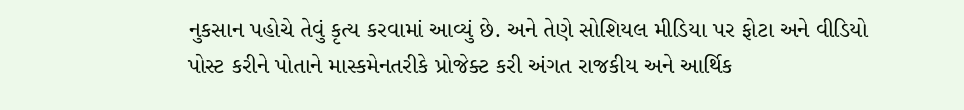નુકસાન પહોચે તેવું કૃત્ય કરવામાં આવ્યું છે. અને તેણે સોશિયલ મીડિયા પર ફોટા અને વીડિયો પોસ્ટ કરીને પોતાને માસ્કમેનતરીકે પ્રોજેક્ટ કરી અંગત રાજકીય અને આર્થિક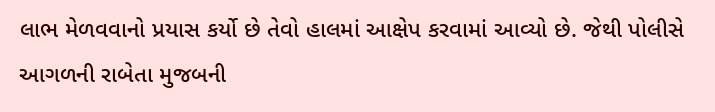લાભ મેળવવાનો પ્રયાસ કર્યો છે તેવો હાલમાં આક્ષેપ કરવામાં આવ્યો છે. જેથી પોલીસે આગળની રાબેતા મુજબની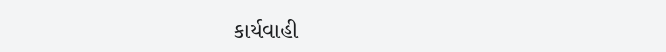કાર્યવાહી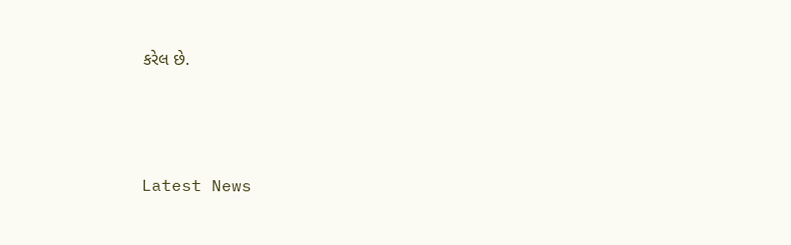કરેલ છે.






Latest News